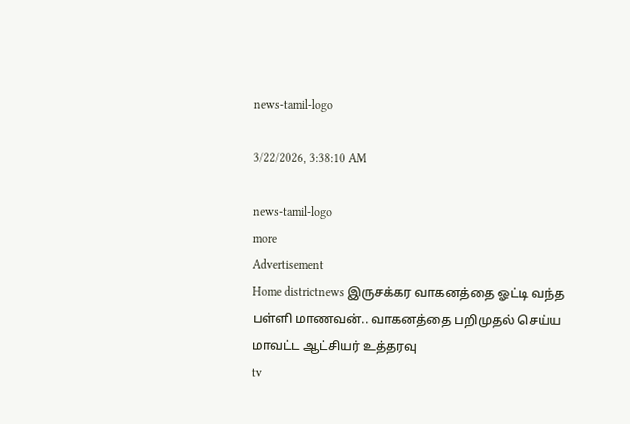news-tamil-logo

3/22/2026, 3:38:10 AM

news-tamil-logo
more
Advertisement
Home districtnews இருசக்கர வாகனத்தை ஓட்டி வந்த பள்ளி மாணவன்.. வாகனத்தை பறிமுதல் செய்ய மாவட்ட ஆட்சியர் உத்தரவு
tv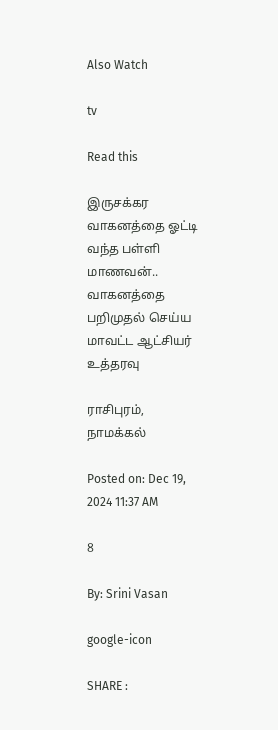Also Watch

tv

Read this

இருசக்கர வாகனத்தை ஓட்டி வந்த பள்ளி மாணவன்.. வாகனத்தை பறிமுதல் செய்ய மாவட்ட ஆட்சியர் உத்தரவு

ராசிபுரம், நாமக்கல்

Posted on: Dec 19, 2024 11:37 AM

8

By: Srini Vasan

google-icon

SHARE :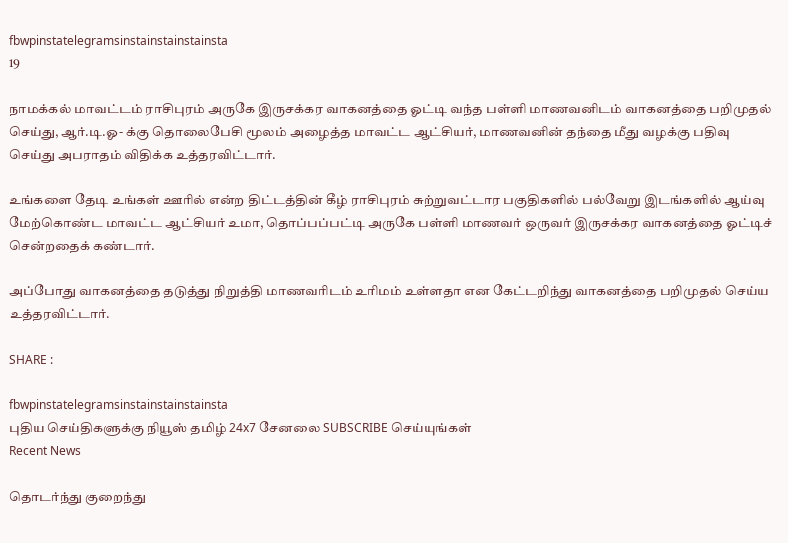fbwpinstatelegramsinstainstainstainsta
19

நாமக்கல் மாவட்டம் ராசிபுரம் அருகே இருசக்கர வாகனத்தை ஓட்டி வந்த பள்ளி மாணவனிடம் வாகனத்தை பறிமுதல் செய்து, ஆர்.டி.ஓ- க்கு தொலைபேசி மூலம் அழைத்த மாவட்ட ஆட்சியர், மாணவனின் தந்தை மீது வழக்கு பதிவு செய்து அபராதம் விதிக்க உத்தரவிட்டார்.

உங்களை தேடி உங்கள் ஊரில் என்ற திட்டத்தின் கீழ் ராசிபுரம் சுற்றுவட்டார பகுதிகளில் பல்வேறு இடங்களில் ஆய்வு மேற்கொண்ட மாவட்ட ஆட்சியர் உமா, தொப்பப்பட்டி அருகே பள்ளி மாணவர் ஒருவர் இருசக்கர வாகனத்தை ஓட்டிச் சென்றதைக் கண்டார்.

அப்போது வாகனத்தை தடுத்து நிறுத்தி மாணவரிடம் உரிமம் உள்ளதா என கேட்டறிந்து வாகனத்தை பறிமுதல் செய்ய உத்தரவிட்டார்.

SHARE :

fbwpinstatelegramsinstainstainstainsta
புதிய செய்திகளுக்கு நியூஸ் தமிழ் 24x7 சேனலை SUBSCRIBE செய்யுங்கள்
Recent News

தொடர்ந்து குறைந்து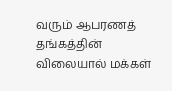வரும் ஆபரணத் தங்கத்தின் விலையால் மக்கள்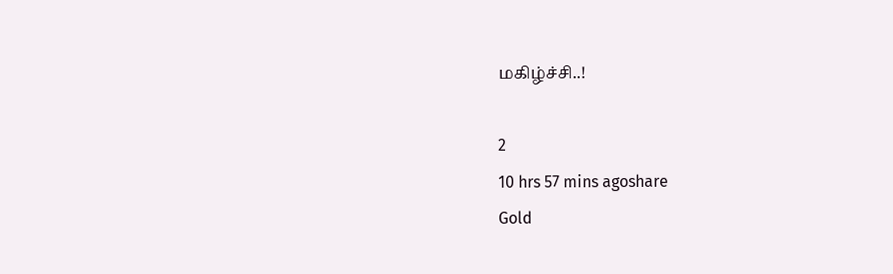மகிழ்ச்சி..!

2
10 hrs 57 mins agoshare
Gold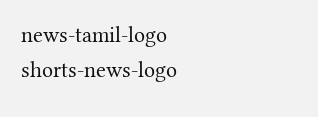news-tamil-logo
shorts-news-logo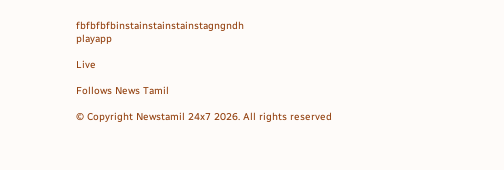fbfbfbfbinstainstainstainstagngndh
playapp

Live

Follows News Tamil

© Copyright Newstamil 24x7 2026. All rights reserved